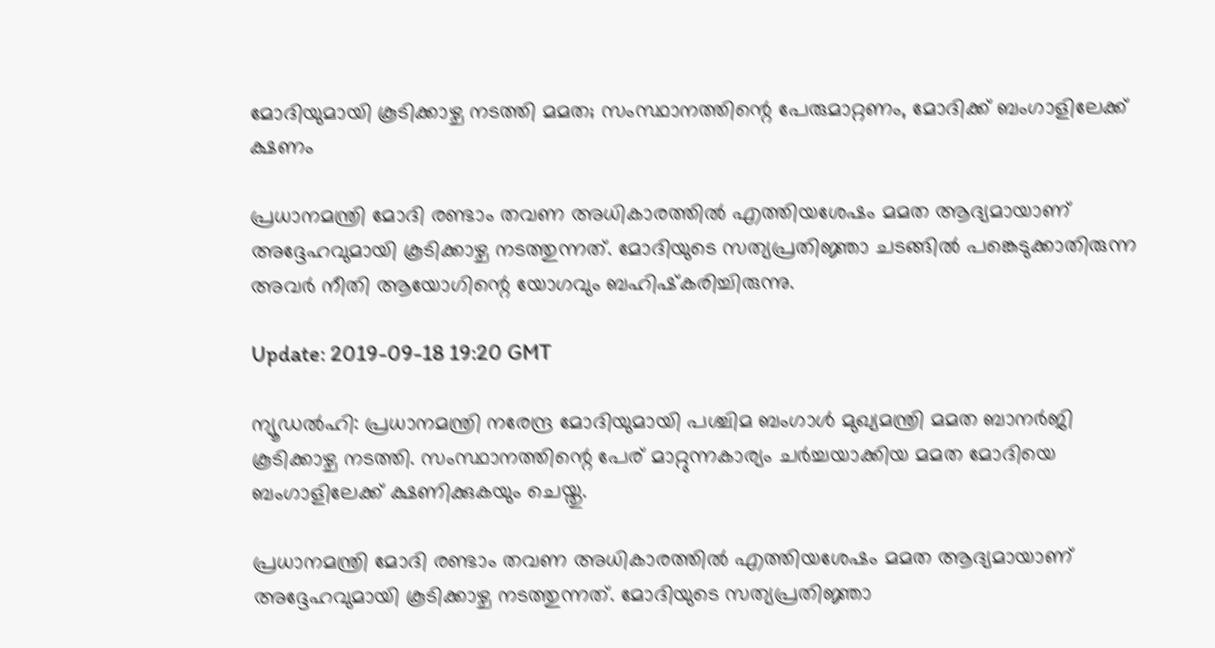മോദിയുമായി കൂടിക്കാഴ്ച നടത്തി മമത; സംസ്ഥാനത്തിന്റെ പേരുമാറ്റണം, മോദിക്ക് ബംഗാളിലേക്ക് ക്ഷണം

പ്രധാനമന്ത്രി മോദി രണ്ടാം തവണ അധികാരത്തില്‍ എത്തിയശേഷം മമത ആദ്യമായാണ് അദ്ദേഹവുമായി കൂടിക്കാഴ്ച നടത്തുന്നത്. മോദിയുടെ സത്യപ്രതിജ്ഞാ ചടങ്ങില്‍ പങ്കെടുക്കാതിരുന്ന അവര്‍ നീതി ആയോഗിന്റെ യോഗവും ബഹിഷ്‌കരിച്ചിരുന്നു.

Update: 2019-09-18 19:20 GMT

ന്യൂഡല്‍ഹി: പ്രധാനമന്ത്രി നരേന്ദ്ര മോദിയുമായി പശ്ചിമ ബംഗാള്‍ മുഖ്യമന്ത്രി മമത ബാനര്‍ജി കൂടിക്കാഴ്ച നടത്തി. സംസ്ഥാനത്തിന്റെ പേര് മാറ്റുന്നകാര്യം ചര്‍ച്ചയാക്കിയ മമത മോദിയെ ബംഗാളിലേക്ക് ക്ഷണിക്കുകയും ചെയ്തു.

പ്രധാനമന്ത്രി മോദി രണ്ടാം തവണ അധികാരത്തില്‍ എത്തിയശേഷം മമത ആദ്യമായാണ് അദ്ദേഹവുമായി കൂടിക്കാഴ്ച നടത്തുന്നത്. മോദിയുടെ സത്യപ്രതിജ്ഞാ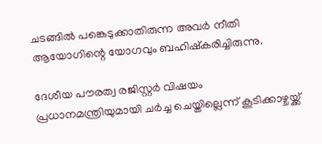ചടങ്ങില്‍ പങ്കെടുക്കാതിരുന്ന അവര്‍ നീതി ആയോഗിന്റെ യോഗവും ബഹിഷ്‌കരിച്ചിരുന്നു.

ദേശീയ പൗരത്വ രജിസ്റ്റര്‍ വിഷയം പ്രധാനമന്ത്രിയുമായി ചര്‍ച്ച ചെയ്തില്ലെന്ന് കൂടിക്കാഴ്ചയ്ക്ക്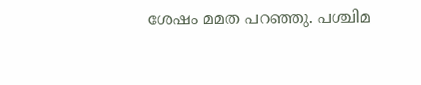ശേഷം മമത പറഞ്ഞു. പശ്ചിമ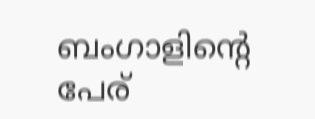ബംഗാളിന്റെ പേര്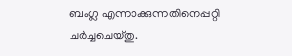ബംഗ്ല എന്നാക്കുന്നതിനെപ്പറ്റി ചര്‍ച്ചചെയ്തു.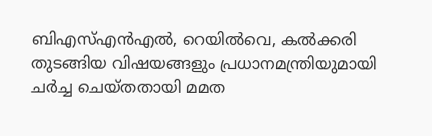ബിഎസ്എന്‍എല്‍, റെയില്‍വെ, കല്‍ക്കരി തുടങ്ങിയ വിഷയങ്ങളും പ്രധാനമന്ത്രിയുമായി ചര്‍ച്ച ചെയ്തതായി മമത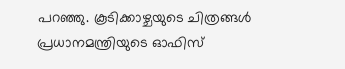പറഞ്ഞു. കൂടിക്കാഴ്ചയുടെ ചിത്രങ്ങള്‍ പ്രധാനമന്ത്രിയുടെ ഓഫിസ്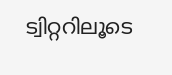ട്വിറ്ററിലൂടെ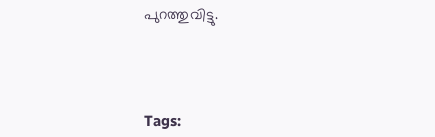പുറത്തുവിട്ടു.




Tags: